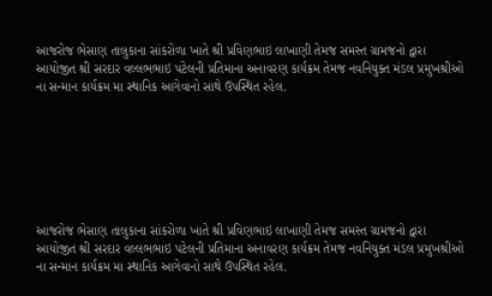આજરોજ ભેસાણ તાલુકાના સાંકરોળા ખાતે શ્રી પ્રવિણભાઇ લાખાણી તેમજ સમસ્ત ગ્રામજનો દ્વારા આયોજીત શ્રી સરદાર વલ્લભભાઇ પટેલની પ્રતિમાના અનાવરણ કાર્યક્રમ તેમજ નવનિયુક્ત મંડલ પ્રમુખશ્રીઓ ના સન્માન કાર્યક્રમ મા સ્થાનિક આગેવાનો સાથે ઉપસ્થિત રહેલ.







આજરોજ ભેસાણ તાલુકાના સાંકરોળા ખાતે શ્રી પ્રવિણભાઇ લાખાણી તેમજ સમસ્ત ગ્રામજનો દ્વારા આયોજીત શ્રી સરદાર વલ્લભભાઇ પટેલની પ્રતિમાના અનાવરણ કાર્યક્રમ તેમજ નવનિયુક્ત મંડલ પ્રમુખશ્રીઓ ના સન્માન કાર્યક્રમ મા સ્થાનિક આગેવાનો સાથે ઉપસ્થિત રહેલ.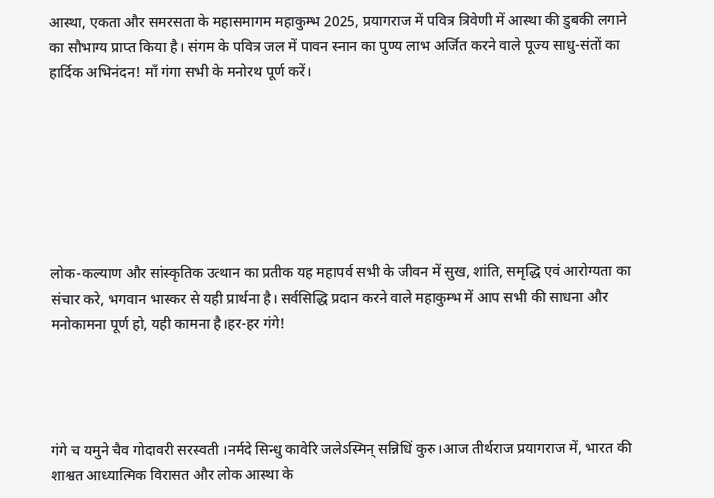आस्था, एकता और समरसता के महासमागम महाकुम्भ 2025, प्रयागराज में पवित्र त्रिवेणी में आस्था की डुबकी लगाने का सौभाग्य प्राप्त किया है। संगम के पवित्र जल में पावन स्नान का पुण्य लाभ अर्जित करने वाले पूज्य साधु-संतों का हार्दिक अभिनंदन! माँ गंगा सभी के मनोरथ पूर्ण करें।







लोक-कल्याण और सांस्कृतिक उत्थान का प्रतीक यह महापर्व सभी के जीवन में सुख, शांति, समृद्धि एवं आरोग्यता का संचार करे, भगवान भास्कर से यही प्रार्थना है। सर्वसिद्धि प्रदान करने वाले महाकुम्भ में आप सभी की साधना और मनोकामना पूर्ण हो, यही कामना है।हर-हर गंगे!




गंगे च यमुने चैव गोदावरी सरस्वती ।नर्मदे सिन्धु कावेरि जलेऽस्मिन् सन्निधिं कुरु।आज तीर्थराज प्रयागराज में, भारत की शाश्वत आध्यात्मिक विरासत और लोक आस्था के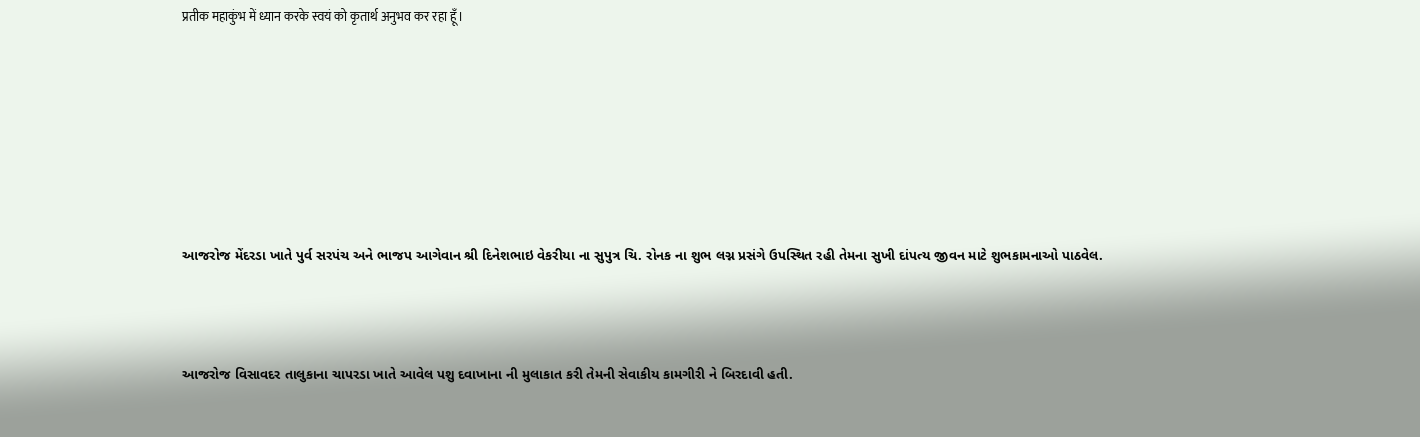प्रतीक महाकुंभ में ध्यान करके स्वयं को कृतार्थ अनुभव कर रहा हूँ।









આજરોજ મેંદરડા ખાતે પુર્વ સરપંચ અને ભાજપ આગેવાન શ્રી દિનેશભાઇ વેકરીયા ના સુપુત્ર ચિ. રોનક ના શુભ લગ્ન પ્રસંગે ઉપસ્થિત રહી તેમના સુખી દાંપત્ય જીવન માટે શુભકામનાઓ પાઠવેલ.




આજરોજ વિસાવદર તાલુકાના ચાપરડા ખાતે આવેલ પશુ દવાખાના ની મુલાકાત કરી તેમની સેવાકીય કામગીરી ને બિરદાવી હતી.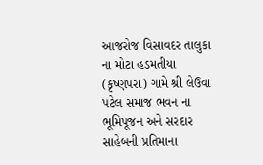આજરોજ વિસાવદર તાલુકા ના મોટા હડમતીયા (કૃષ્ણપરા) ગામે શ્રી લેઉવા પટેલ સમાજ ભવન ના ભૂમિપૂજન અને સરદાર સાહેબની પ્રતિમાના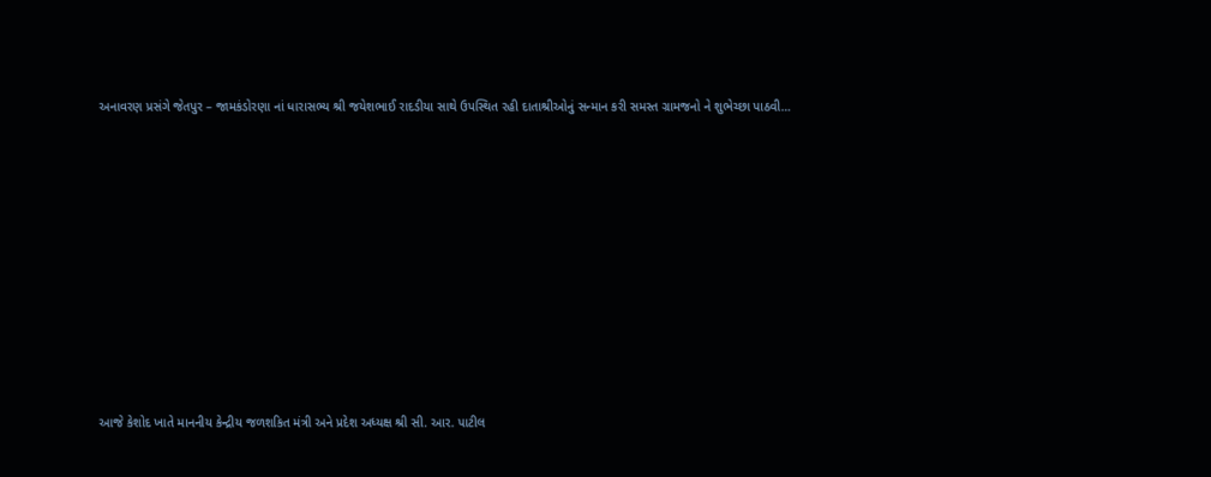અનાવરણ પ્રસંગે જેતપુર – જામકંડોરણા નાં ધારાસભ્ય શ્રી જયેશભાઈ રાદડીયા સાથે ઉપસ્થિત રહી દાતાશ્રીઓનું સન્માન કરી સમસ્ત ગ્રામજનો ને શુભેચ્છા પાઠવી…










આજે કેશોદ ખાતે માનનીય કેન્દ્રીય જળશકિત મંત્રી અને પ્રદેશ અધ્યક્ષ શ્રી સી. આર. પાટીલ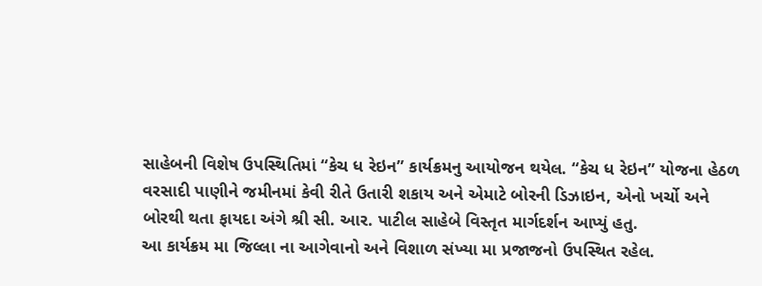સાહેબની વિશેષ ઉપસ્થિતિમાં “કેચ ધ રેઇન” કાર્યક્રમનુ આયોજન થયેલ. “કેચ ધ રેઇન” યોજના હેઠળ વરસાદી પાણીને જમીનમાં કેવી રીતે ઉતારી શકાય અને એમાટે બોરની ડિઝાઇન, એનો ખર્ચો અને બોરથી થતા ફાયદા અંગે શ્રી સી. આર. પાટીલ સાહેબે વિસ્તૃત માર્ગદર્શન આપ્યું હતુ.
આ કાર્યક્રમ મા જિલ્લા ના આગેવાનો અને વિશાળ સંખ્યા મા પ્રજાજનો ઉપસ્થિત રહેલ.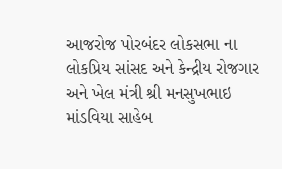આજરોજ પોરબંદર લોકસભા ના લોકપ્રિય સાંસદ અને કેન્દ્રીય રોજગાર અને ખેલ મંત્રી શ્રી મનસુખભાઇ માંડવિયા સાહેબ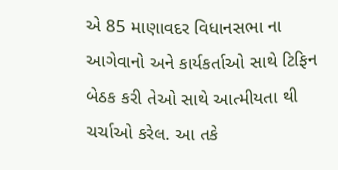એ 85 માણાવદર વિધાનસભા ના આગેવાનો અને કાર્યકર્તાઓ સાથે ટિફિન બેઠક કરી તેઓ સાથે આત્મીયતા થી ચર્ચાઓ કરેલ. આ તકે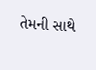તેમની સાથે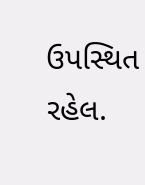ઉપસ્થિત રહેલ.